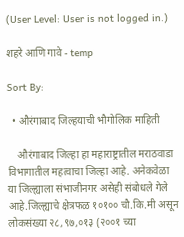(User Level: User is not logged in.)

शहरे आणि गावे - temp

Sort By:

  • औरंगाबाद जिल्हयाची भौगोलिक माहिती

    औरंगाबाद जिल्हा हा महाराष्ट्रातील मराठवाडा विभागातील महत्वाचा जिल्हा आहे. अनेकवेळा या जिल्ह्याला संभाजीनगर असेही संबोधले गेले आहे.जिल्ह्याचे क्षेत्रफळ १०१०० चौ.कि.मी असून लोकसंख्या २८,९७,०१३ (२००१ च्या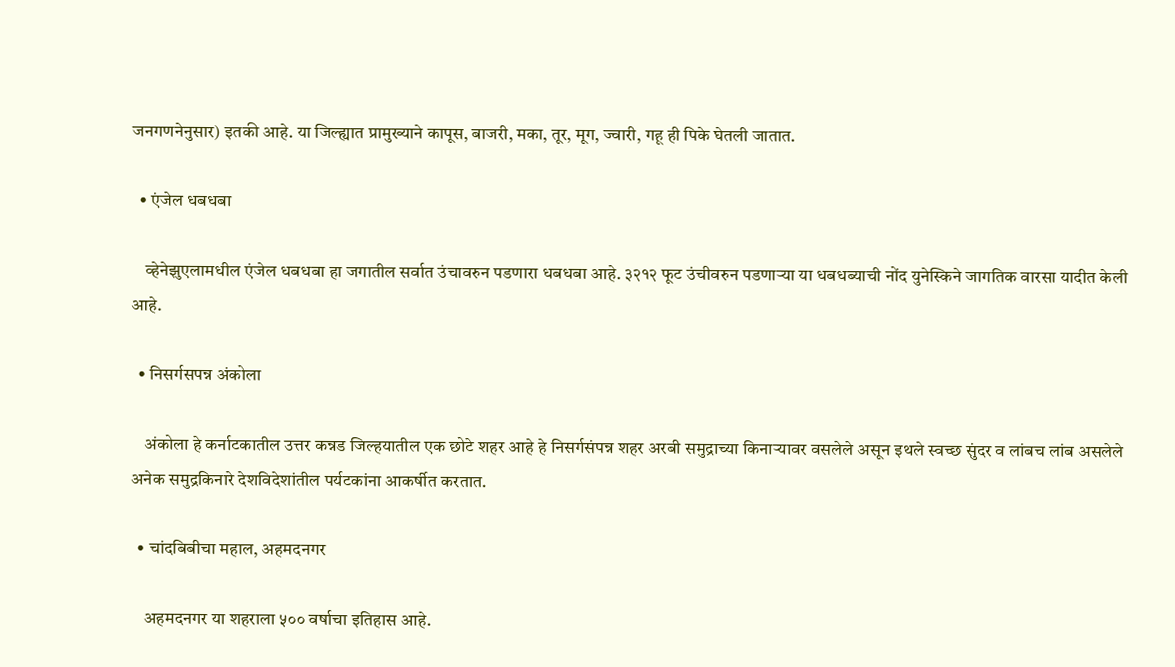जनगणनेनुसार) इतकी आहे. या जिल्ह्यात प्रामुख्याने कापूस, बाजरी, मका, तूर, मूग, ज्वारी, गहू ही पिके घेतली जातात.

  • एंजेल धबधबा

    व्हेनेझुएलामधील एंजेल धबधबा हा जगातील सर्वात उंचावरुन पडणारा धबधबा आहे. ३२१२ फूट उंचीवरुन पडणार्‍या या धबधब्याची नोंद युनेस्किने जागतिक वारसा यादीत केली आहे.

  • निसर्गसपन्न अंकोला

    अंकोला हे कर्नाटकातील उत्तर कन्नड जिल्हयातील एक छोटे शहर आहे हे निसर्गसंपन्न शहर अरबी समुद्राच्या किनार्‍यावर वसलेले असून इथले स्वच्छ सुंदर व लांबच लांब असलेले अनेक समुद्रकिनारे देशविदेशांतील पर्यटकांना आकर्षीत करतात.

  • चांदबिबीचा महाल, अहमदनगर

    अहमदनगर या शहराला ५०० वर्षाचा इतिहास आहे.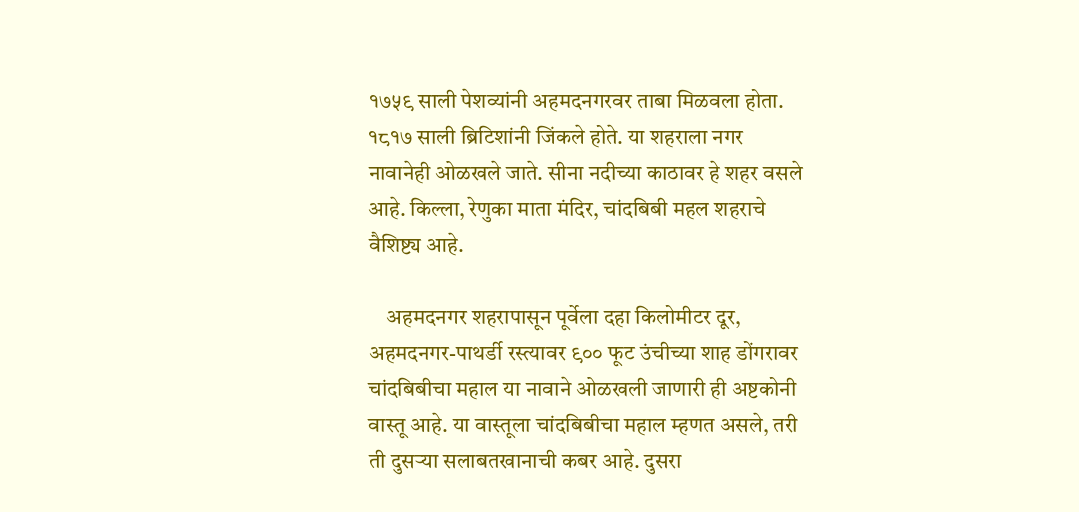१७५९ साली पेशव्यांनी अहमदनगरवर ताबा मिळवला होता. १८१७ साली ब्रिटिशांनी जिंकले होते. या शहराला नगर नावानेही ओळखले जाते. सीना नदीच्या काठावर हे शहर वसले आहे. किल्ला, रेणुका माता मंदिर, चांदबिबी महल शहराचे वैशिष्ट्य आहे.

    अहमदनगर शहरापासून पूर्वेला दहा किलोमीटर दूर, अहमदनगर-पाथर्डी रस्त्यावर ९०० फूट उंचीच्या शाह डोंगरावर चांदबिबीचा महाल या नावाने ओळखली जाणारी ही अष्टकोनी वास्तू आहे. या वास्तूला चांदबिबीचा महाल म्हणत असले, तरी ती दुसऱ्या सलाबतखानाची कबर आहे. दुसरा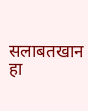सलाबतखान हा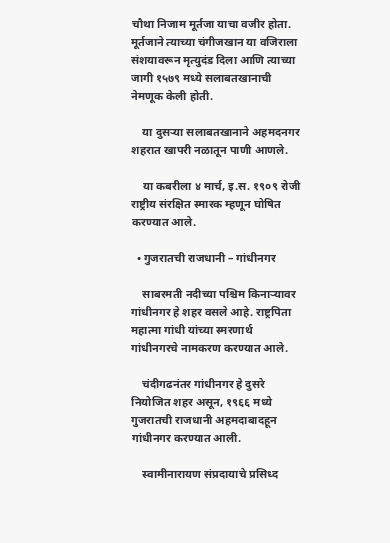चौथा निजाम मूर्तजा याचा वजीर होता. मूर्तजाने त्याच्या चंगीजखान या वजिराला संशयावरून मृत्युदंड दिला आणि त्याच्या जागी १५७९ मध्ये सलाबतखानाची नेमणूक केली होती.

    या दुसऱ्या सलाबतखानाने अहमदनगर शहरात खापरी नळातून पाणी आणले.

    या कबरीला ४ मार्च, इ.स. १९०९ रोजी राष्ट्रीय संरक्षित स्मारक म्हणून घोषित करण्यात आले.

  • गुजरातची राजधानी – गांधीनगर

    साबरमती नदीच्या पश्चिम किनार्‍यावर गांधीनगर हे शहर वसले आहे. राष्ट्रपिता महात्मा गांधी यांच्या स्मरणार्थ गांधीनगरचे नामकरण करण्यात आले.

    चंदीगढनंतर गांधीनगर हे दुसरे नियोजित शहर असून, १९६६ मध्ये गुजरातची राजधानी अहमदाबादहून गांधीनगर करण्यात आली.

    स्वामीनारायण संप्रदायाचे प्रसिध्द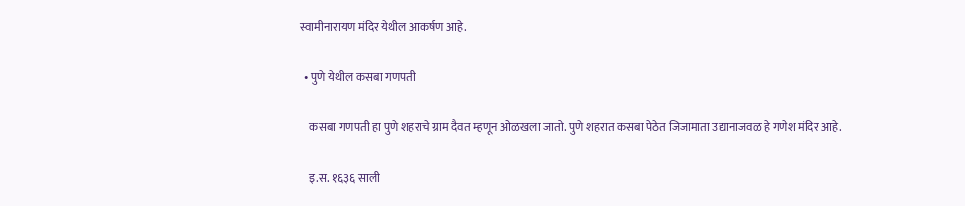स्वामीनारायण मंदिर येथील आकर्षण आहे.

  • पुणे येथील कसबा गणपती

    कसबा गणपती हा पुणे शहराचे ग्राम दैवत म्हणून ओळखला जातो. पुणे शहरात कसबा पेठेत जिजामाता उद्यानाजवळ हे गणेश मंदिर आहे.

    इ.स. १६३६ साली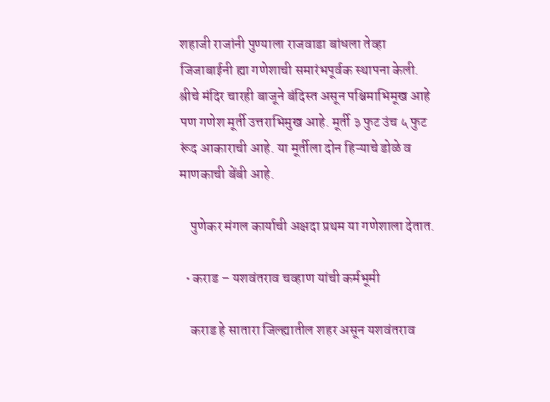शहाजी राजांनी पुण्याला राजवाडा बांधला तेव्हा जिजाबाईनी ह्या गणेशाची समारंभपूर्वक स्थापना केली. श्रीचे मंदिर चारही बाजूने बंदिस्त असून पश्चिमाभिमूख आहे पण गणेश मूर्ती उत्तराभिमुख आहे. मूर्ती ३ फुट उंच ५ फुट रूंद आकाराची आहे. या मूर्तीला दोन हिऱ्याचे डोळे व माणकाची बेंबी आहे.

    पुणेकर मंगल कार्याची अक्षदा प्रथम या गणेशाला देतात.

  • कराड – यशवंतराव चव्हाण यांची कर्मभूमी

    कराड हे सातारा जिल्ह्यातील शहर असून यशवंतराव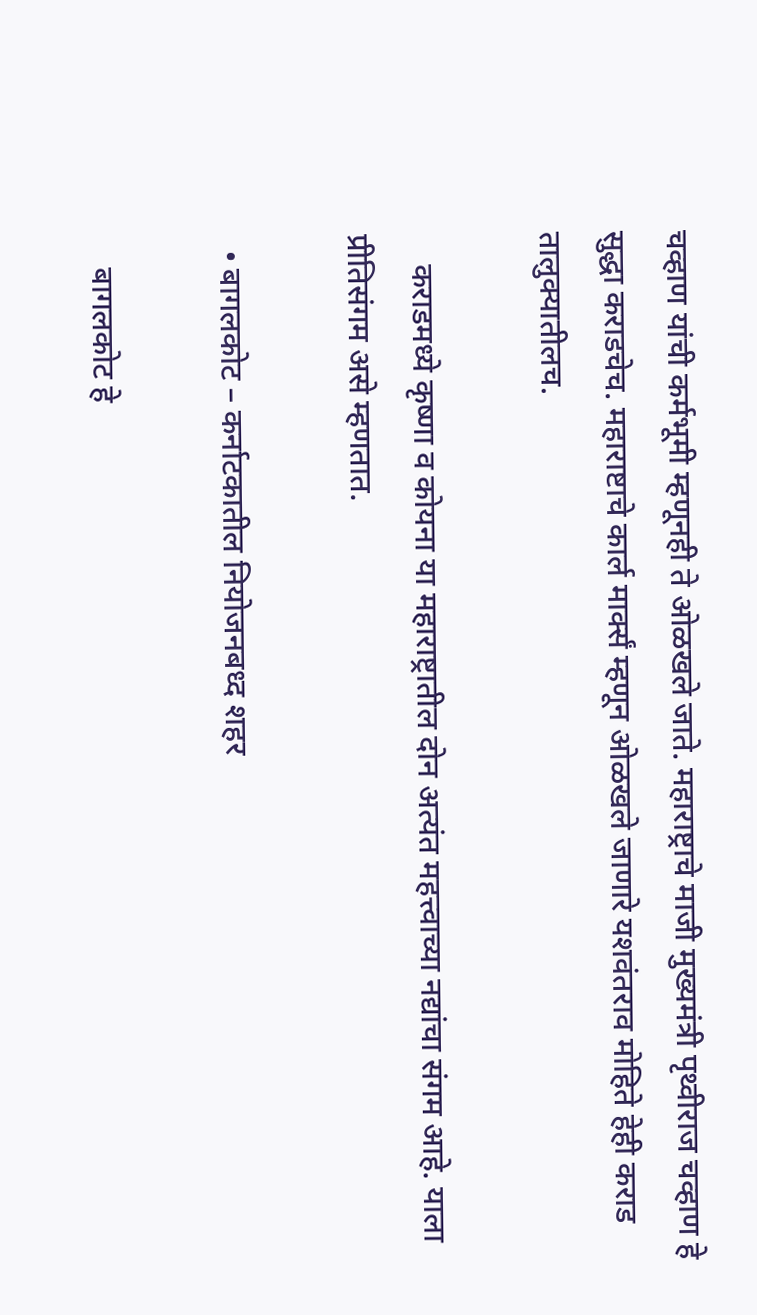चव्हाण यांची कर्मभूमी म्हणूनही ते ओळखले जाते. महाराष्ट्राचे माजी मुख्यमंत्री पृथ्वीराज चव्हाण हे सुद्धा कराडचेच. महाराष्टाचे कार्ल मार्क्सं म्हणून ओळखले जाणारे यशवंतराव मोहिते हेही कराड तालुक्यातीलच.

    कराडमध्ये कृष्णा व कोयना या महाराष्ट्रातील दोन अत्यंत महत्त्वाच्या नद्यांचा संगम आहे. याला प्रीतिसंगम असे म्हणतात.

  • बागलकोट – कर्नाटकातील नियोजनबध्द शहर

    बागलकोट हे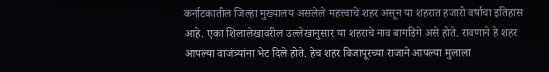कर्नाटकातील जिल्हा मुख्यालय असलेले महत्त्वाचे शहर असून या शहरात हजारो वर्षाचा इतिहास आहे. एका शिलालेखावरील उल्लेखानुसार या शहराचे नाव बागडिगे असे होते. रावणाने हे शहर आपल्या वाजंत्र्यांना भेट दिले होते. हेच शहर विजापूरच्या राजाने आपल्या मुलाला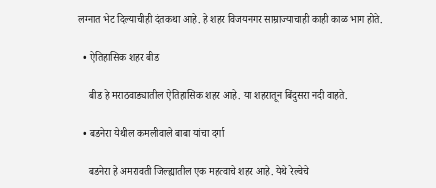लग्नात भेट दिल्याचीही दंतकथा आहे. हे शहर विजयनगर साम्राज्याचाही काही काळ भाग होते.

  • ऐतिहासिक शहर बीड

    बीड हे मराठवाड्यातील ऐतिहासिक शहर आहे. या शहरातून बिंदुसरा नदी वाहते.

  • बडनेरा येथील कमलीवाले बाबा यांचा दर्गा

    बडनेरा हे अमरावती जिल्ह्यातील एक महत्वाचे शहर आहे. येथे रेल्वेचे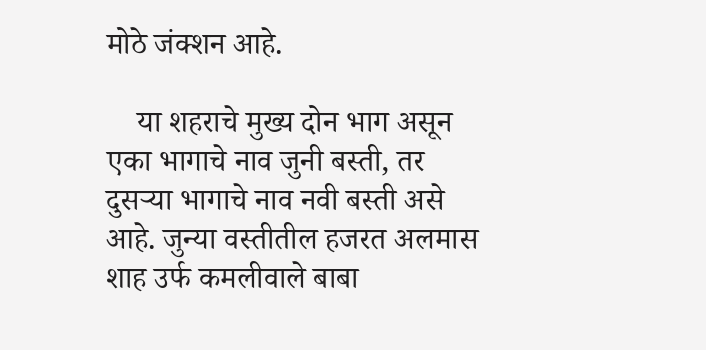मोठे जंक्शन आहे.

    या शहराचे मुख्य दोन भाग असून एका भागाचे नाव जुनी बस्ती, तर दुसर्‍या भागाचे नाव नवी बस्ती असे आहे. जुन्या वस्तीतील हजरत अलमास शाह उर्फ कमलीवाले बाबा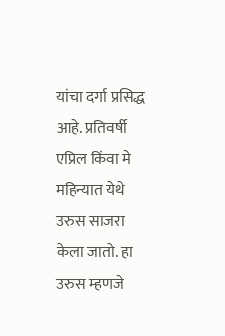यांचा दर्गा प्रसिद्ध आहे. प्रतिवर्षी एप्रिल किंवा मे महिन्यात येथे उरुस साजरा केला जातो. हा उरुस म्हणजे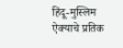हिंदू-मुस्लिम ऐक्याचे प्रतिक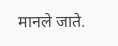मानले जाते.